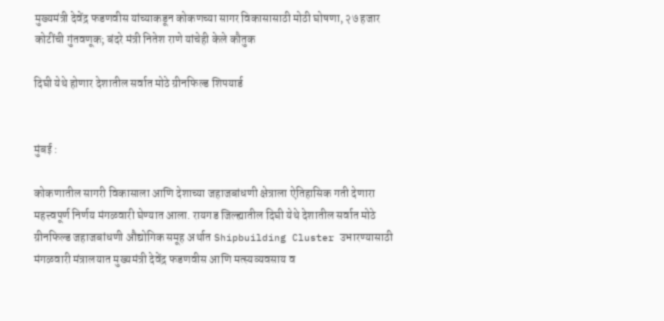मुख्यमंत्री देवेंद्र फडणवीस यांच्याकडून कोकणच्या सागर विकासासाठी मोठी घोषणा, २७ हजार कोटींची गुंतवणूक; बंदरे मंत्री नितेश राणे यांचेही केले कौतुक

दिघी येथे होणार देशातील सर्वात मोठे ग्रीनफिल्ड शिपयार्ड


मुंबई :

कोकणातील सागरी विकासाला आणि देशाच्या जहाजबांधणी क्षेत्राला ऐतिहासिक गती देणारा महत्त्वपूर्ण निर्णय मंगळवारी घेण्यात आला. रायगड जिल्ह्यातील दिघी येथे देशातील सर्वात मोठे ग्रीनफिल्ड जहाजबांधणी औद्योगिक समूह अर्थात Shipbuilding Cluster उभारण्यासाठी मंगळवारी मंत्रालयात मुख्यमंत्री देवेंद्र फडणवीस आणि मत्स्यव्यवसाय व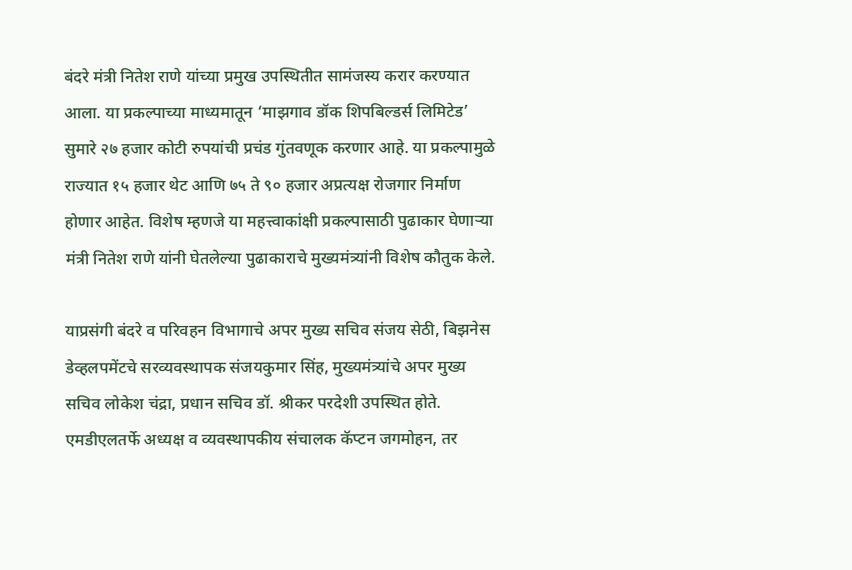बंदरे मंत्री नितेश राणे यांच्या प्रमुख उपस्थितीत सामंजस्य करार करण्यात आला. या प्रकल्पाच्या माध्यमातून ‘माझगाव डॉक शिपबिल्डर्स लिमिटेड’ सुमारे २७ हजार कोटी रुपयांची प्रचंड गुंतवणूक करणार आहे. या प्रकल्पामुळे राज्यात १५ हजार थेट आणि ७५ ते ९० हजार अप्रत्यक्ष रोजगार निर्माण होणार आहेत. विशेष म्हणजे या महत्त्वाकांक्षी प्रकल्पासाठी पुढाकार घेणाऱ्या मंत्री नितेश राणे यांनी घेतलेल्या पुढाकाराचे मुख्यमंत्र्यांनी विशेष कौतुक केले.

याप्रसंगी बंदरे व परिवहन विभागाचे अपर मुख्य सचिव संजय सेठी, बिझनेस डेव्हलपमेंटचे सरव्यवस्थापक संजयकुमार सिंह, मुख्यमंत्र्यांचे अपर मुख्य सचिव लोकेश चंद्रा, प्रधान सचिव डॉ. श्रीकर परदेशी उपस्थित होते. एमडीएलतर्फे अध्यक्ष व व्यवस्थापकीय संचालक कॅप्टन जगमोहन, तर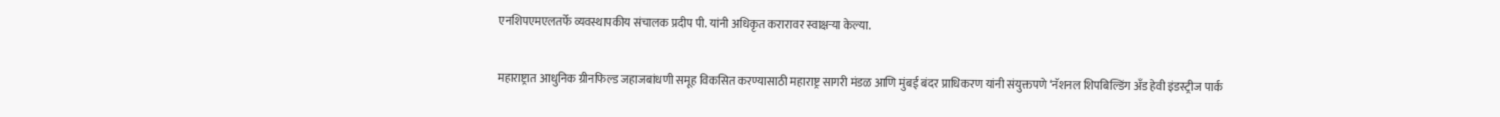एनशिपएमएलतर्फे व्यवस्थापकीय संचालक प्रदीप पी. यांनी अधिकृत करारावर स्वाक्षऱ्या केल्या.

महाराष्ट्रात आधुनिक ग्रीनफिल्ड जहाजबांधणी समूह विकसित करण्यासाठी महाराष्ट्र सागरी मंडळ आणि मुंबई बंदर प्राधिकरण यांनी संयुक्तपणे ‘नॅशनल शिपबिल्डिंग अँड हेवी इंडस्ट्रीज पार्क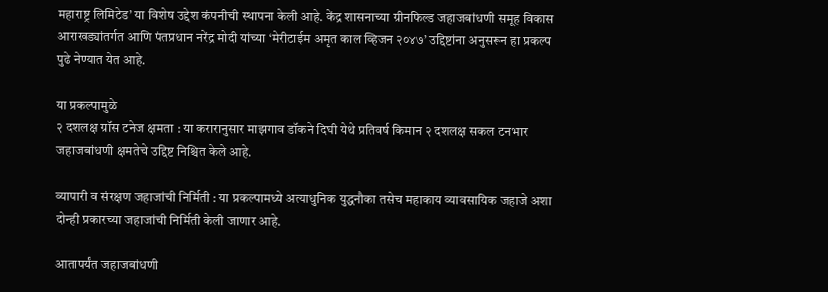महाराष्ट्र लिमिटेड’ या विशेष उद्देश कंपनीची स्थापना केली आहे. केंद्र शासनाच्या ग्रीनफिल्ड जहाजबांधणी समूह विकास आराखड्यांतर्गत आणि पंतप्रधान नरेंद्र मोदी यांच्या ‘मेरीटाईम अमृत काल व्हिजन २०४७’ उद्दिष्टांना अनुसरून हा प्रकल्प पुढे नेण्यात येत आहे.

या प्रकल्पामुळे
२ दशलक्ष ग्रॉस टनेज क्षमता : या करारानुसार माझगाव डॉकने दिघी येथे प्रतिवर्ष किमान २ दशलक्ष सकल टनभार जहाजबांधणी क्षमतेचे उद्दिष्ट निश्चित केले आहे.

व्यापारी व संरक्षण जहाजांची निर्मिती : या प्रकल्पामध्ये अत्याधुनिक युद्धनौका तसेच महाकाय व्यावसायिक जहाजे अशा दोन्ही प्रकारच्या जहाजांची निर्मिती केली जाणार आहे.

आतापर्यंत जहाजबांधणी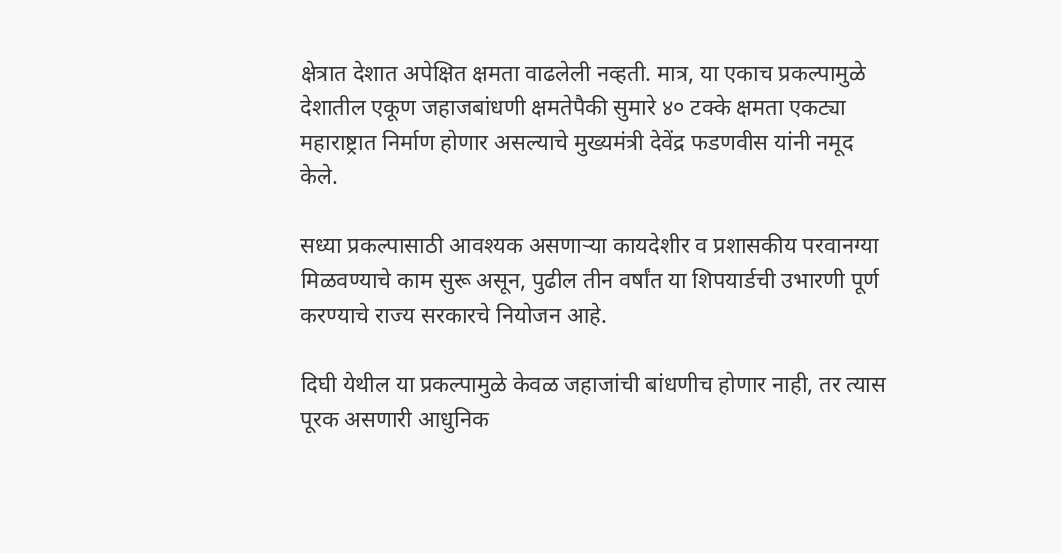क्षेत्रात देशात अपेक्षित क्षमता वाढलेली नव्हती. मात्र, या एकाच प्रकल्पामुळे देशातील एकूण जहाजबांधणी क्षमतेपैकी सुमारे ४० टक्के क्षमता एकट्या महाराष्ट्रात निर्माण होणार असल्याचे मुख्यमंत्री देवेंद्र फडणवीस यांनी नमूद केले.

सध्या प्रकल्पासाठी आवश्यक असणाऱ्या कायदेशीर व प्रशासकीय परवानग्या मिळवण्याचे काम सुरू असून, पुढील तीन वर्षांत या शिपयार्डची उभारणी पूर्ण करण्याचे राज्य सरकारचे नियोजन आहे.

दिघी येथील या प्रकल्पामुळे केवळ जहाजांची बांधणीच होणार नाही, तर त्यास पूरक असणारी आधुनिक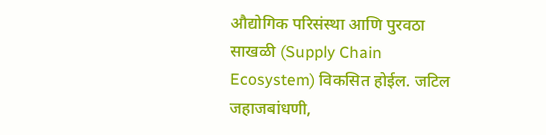औद्योगिक परिसंस्था आणि पुरवठा साखळी (Supply Chain Ecosystem) विकसित होईल. जटिल जहाजबांधणी,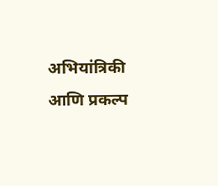अभियांत्रिकी आणि प्रकल्प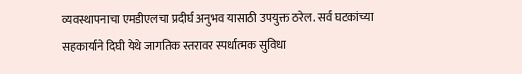व्यवस्थापनाचा एमडीएलचा प्रदीर्घ अनुभव यासाठी उपयुक्त ठरेल. सर्व घटकांच्या सहकार्याने दिघी येथे जागतिक स्तरावर स्पर्धात्मक सुविधा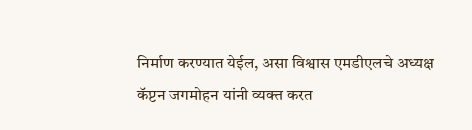निर्माण करण्यात येईल, असा विश्वास एमडीएलचे अध्यक्ष कॅप्टन जगमोहन यांनी व्यक्त करत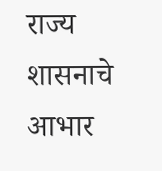राज्य शासनाचे आभार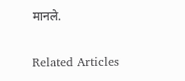मानले.

Related Articles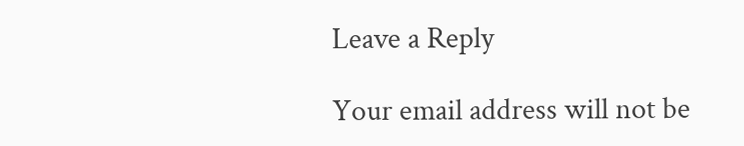Leave a Reply

Your email address will not be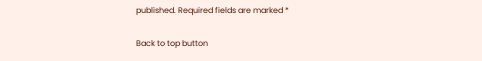published. Required fields are marked *

Back to top button